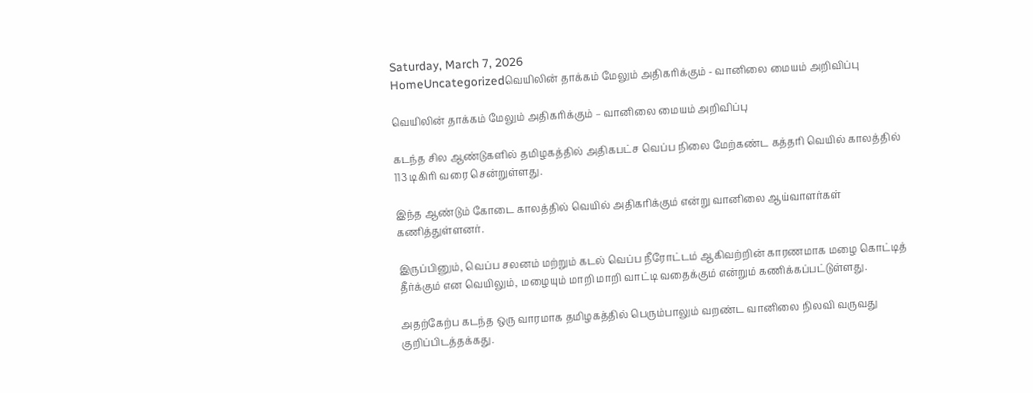Saturday, March 7, 2026
HomeUncategorizedவெயிலின் தாக்கம் மேலும் அதிகரிக்கும் - வானிலை மையம் அறிவிப்பு

வெயிலின் தாக்கம் மேலும் அதிகரிக்கும் – வானிலை மையம் அறிவிப்பு

கடந்த சில ஆண்டுகளில் தமிழகத்தில் அதிகபட்ச வெப்ப நிலை மேற்கண்ட கத்தரி வெயில் காலத்தில் 113 டிகிரி வரை சென்றுள்ளது.

இந்த ஆண்டும் கோடை காலத்தில் வெயில் அதிகரிக்கும் என்று வானிலை ஆய்வாளர்கள் கணித்துள்ளனர்.

இருப்பினும், வெப்ப சலனம் மற்றும் கடல் வெப்ப நீரோட்டம் ஆகிவற்றின் காரணமாக மழை கொட்டித் தீர்க்கும் என வெயிலும், மழையும் மாறி மாறி வாட்டி வதைக்கும் என்றும் கணிக்கப்பட்டுள்ளது.

அதற்கேற்ப கடந்த ஒரு வாரமாக தமிழகத்தில் பெரும்பாலும் வறண்ட வானிலை நிலவி வருவது குறிப்பிடத்தக்கது.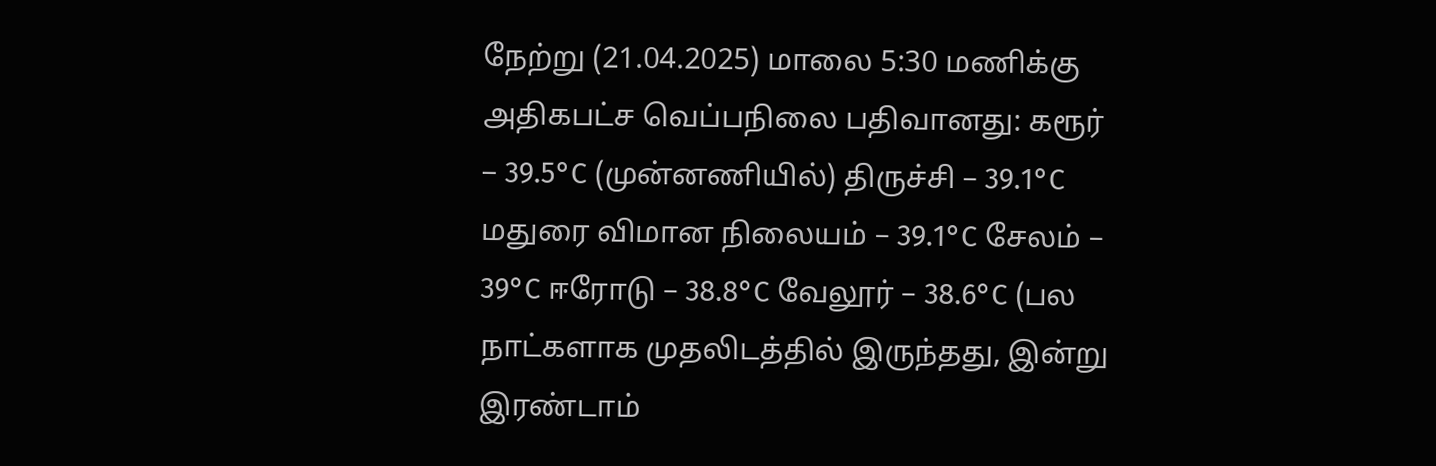நேற்று (21.04.2025) மாலை 5:30 மணிக்கு அதிகபட்ச வெப்பநிலை பதிவானது: கரூர் – 39.5°C (முன்னணியில்) திருச்சி – 39.1°C மதுரை விமான நிலையம் – 39.1°C சேலம் – 39°C ஈரோடு – 38.8°C வேலூர் – 38.6°C (பல நாட்களாக முதலிடத்தில் இருந்தது, இன்று இரண்டாம்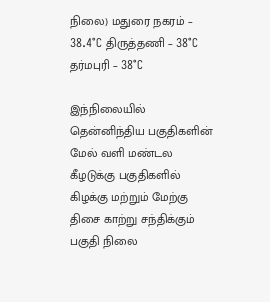நிலை) மதுரை நகரம் – 38.4°C திருத்தணி – 38°C தர்மபுரி – 38°C

இந்நிலையில் தென்னிந்திய பகுதிகளின் மேல் வளி மண்டல கீழடுக்கு பகுதிகளில் கிழக்கு மற்றும் மேற்கு திசை காற்று சந்திக்கும் பகுதி நிலை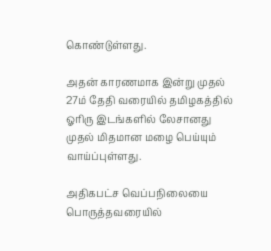கொண்டுள்ளது.

அதன் காரணமாக இன்று முதல் 27ம் தேதி வரையில் தமிழகத்தில் ஓரிரு இடங்களில் லேசானது முதல் மிதமான மழை பெய்யும் வாய்ப்புள்ளது.

அதிகபட்ச வெப்பநிலையை பொருத்தவரையில்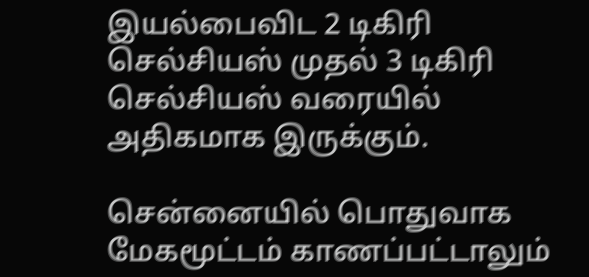இயல்பைவிட 2 டிகிரி செல்சியஸ் முதல் 3 டிகிரி செல்சியஸ் வரையில் அதிகமாக இருக்கும்.

சென்னையில் பொதுவாக மேகமூட்டம் காணப்பட்டாலும்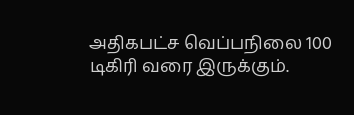அதிகபட்ச வெப்பநிலை 100 டிகிரி வரை இருக்கும்.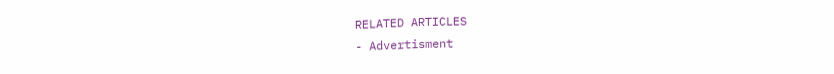RELATED ARTICLES
- Advertisment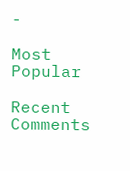-

Most Popular

Recent Comments